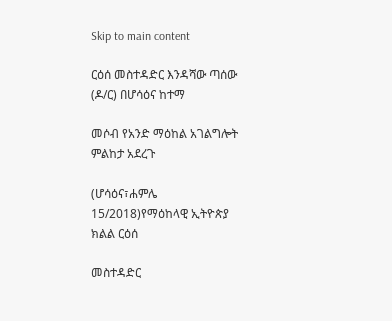Skip to main content

ርዕሰ መስተዳድር እንዳሻው ጣሰው (ዶ/ር) በሆሳዕና ከተማ

መሶብ የአንድ ማዕከል አገልግሎት ምልከታ አደረጉ

(ሆሳዕና፣ሐምሌ 15/2018)የማዕከላዊ ኢትዮጵያ ክልል ርዕሰ

መስተዳድር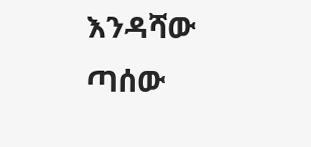እንዳሻው ጣሰው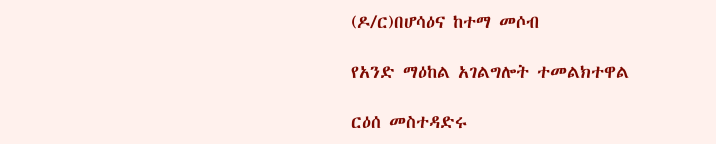(ዶ/ር)በሆሳዕና ከተማ መሶብ

የአንድ ማዕከል አገልግሎት ተመልክተዋል

ርዕሰ መስተዳድሩ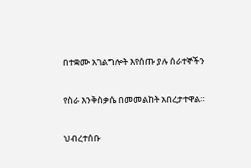በተቋሙ አገልግሎት እየሰጡ ያሉ ሰራተኞችን

የስራ እንቅስቃሴ በመመልከት አበረታተዋል።

ህብረተሰቡ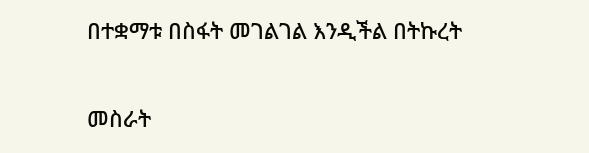በተቋማቱ በስፋት መገልገል እንዲችል በትኩረት

መስራት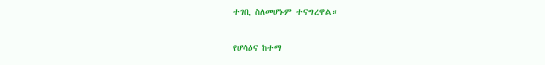ተገቢ ስለመሆኑም ተናግረዋል።

የሆሳዕና ከተማ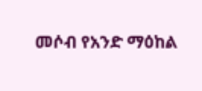መሶብ የአንድ ማዕከል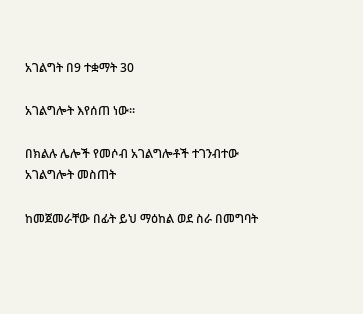አገልግት በ9 ተቋማት 30

አገልግሎት እየሰጠ ነው።

በክልሉ ሌሎች የመሶብ አገልግሎቶች ተገንብተው አገልግሎት መስጠት

ከመጀመራቸው በፊት ይህ ማዕከል ወደ ስራ በመግባት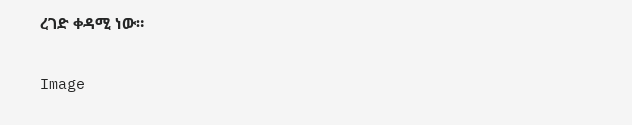ረገድ ቀዳሚ ነው።

Image